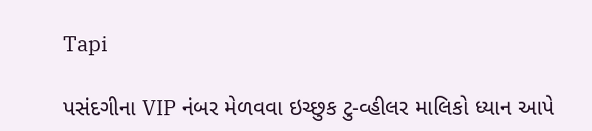Tapi

પસંદગીના VIP નંબર મેળવવા ઇચ્છુક ટુ-વ્હીલર માલિકો ધ્યાન આપે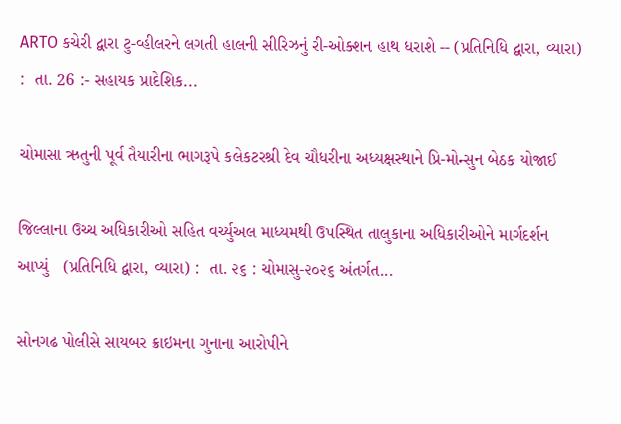ARTO કચેરી દ્વારા ટુ-વ્હીલરને લગતી હાલની સીરિઝનું રી-ઓક્શન હાથ ધરાશે -- (પ્રતિનિધિ દ્વારા, વ્યારા) :  તા. 26 :- સહાયક પ્રાદેશિક...

ચોમાસા ઋતુની પૂર્વ તૈયારીના ભાગરૂપે કલેકટરશ્રી દેવ ચૌધરીના અધ્યક્ષસ્થાને પ્રિ-મોન્સુન બેઠક યોજાઈ

જિલ્લાના ઉચ્ચ અધિકારીઓ સહિત વર્ચ્યુઅલ માધ્યમથી ઉપસ્થિત તાલુકાના અધિકારીઓને માર્ગદર્શન આપ્યું   (પ્રતિનિધિ દ્વારા, વ્યારા) :  તા. ૨૬ : ચોમાસુ-૨૦૨૬ અંતર્ગત...

સોનગઢ પોલીસે સાયબર ક્રાઇમના ગુનાના આરોપીને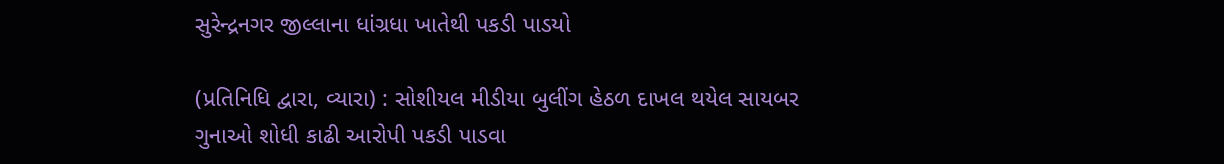સુરેન્દ્રનગર જીલ્લાના ધાંગ્રધા ખાતેથી પકડી પાડયો

(પ્રતિનિધિ દ્વારા, વ્યારા) : સોશીયલ મીડીયા બુલીંગ હેઠળ દાખલ થયેલ સાયબર ગુનાઓ શોધી કાઢી આરોપી પકડી પાડવા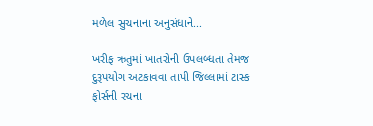મળેલ સુચનાના અનુસંધાને...

ખરીફ ઋતુમાં ખાતરોની ઉપલબ્ધતા તેમજ દુરૂપયોગ અટકાવવા તાપી જિલ્લામાં ટાસ્ક ફોર્સની રચના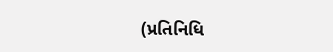(પ્રતિનિધિ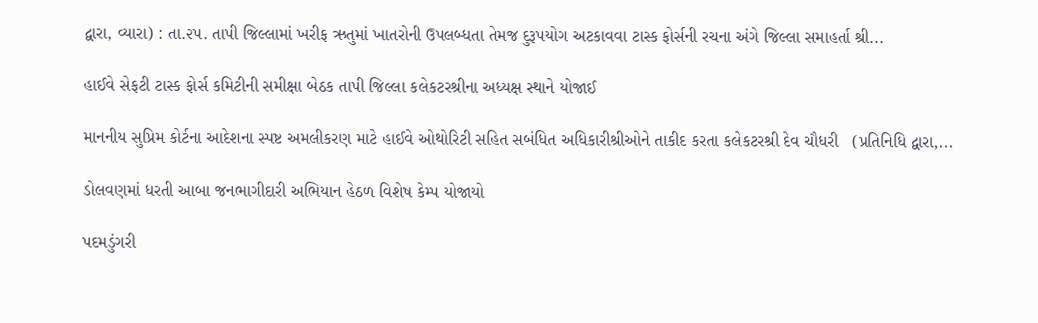દ્વારા, વ્યારા) : તા.૨૫. તાપી જિલ્લામાં ખરીફ ઋતુમાં ખાતરોની ઉપલબ્ધતા તેમજ દુરૂપયોગ અટકાવવા ટાસ્ક ફોર્સની રચના અંગે જિલ્લા સમાહર્તા શ્રી...

હાઈવે સેફટી ટાસ્ક ફોર્સ કમિટીની સમીક્ષા બેઠક તાપી જિલ્લા કલેકટરશ્રીના અધ્યક્ષ સ્થાને યોજાઈ

માનનીય સુપ્રિમ કોર્ટના આદેશના સ્પષ્ટ અમલીકરણ માટે હાઈવે ઓથોરિટી સહિત સબંધિત અધિકારીશ્રીઓને તાકીદ કરતા કલેકટરશ્રી દેવ ચૌધરી   (પ્રતિનિધિ દ્વારા,...

ડોલવણમાં ધરતી આબા જનભાગીદારી અભિયાન હેઠળ વિશેષ કેમ્પ યોજાયો

પદમડુંગરી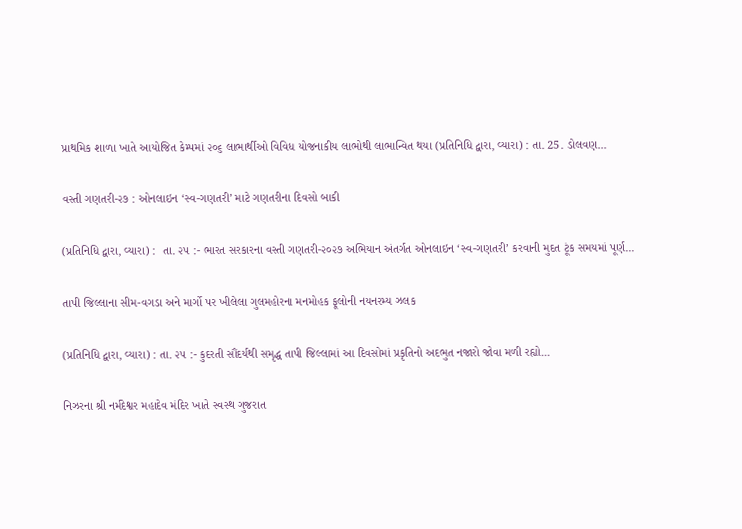પ્રાથમિક શાળા ખાતે આયોજિત કેમ્પમાં ૨૦૬ લાભાર્થીઓ વિવિધ યોજનાકીય લાભોથી લાભાન્વિત થયા (પ્રતિનિધિ દ્વારા, વ્યારા) : તા. 25. ડોલવણ...

વસ્તી ગણતરી-૨૭ : ઓનલાઇન ‘સ્વ-ગણતરી’ માટે ગણતરીના દિવસો બાકી

(પ્રતિનિધિ દ્વારા, વ્યારા) :  તા. ૨૫ :- ભારત સરકારના વસ્તી ગણતરી-૨૦૨૭ અભિયાન અંતર્ગત ઓનલાઇન ‘સ્વ-ગણતરી’ કરવાની મુદત ટૂંક સમયમાં પૂર્ણ...

તાપી જિલ્લાના સીમ-વગડા અને માર્ગો પર ખીલેલા ગુલમહોરના મનમોહક ફૂલોની નયનરમ્ય ઝલક

(પ્રતિનિધિ દ્વારા, વ્યારા) : તા. ૨૫ :- કુદરતી સૌંદર્યથી સમૃદ્ધ તાપી જિલ્લામાં આ દિવસોમાં પ્રકૃતિનો અદભુત નજારો જોવા મળી રહ્યો...

નિઝરના શ્રી નર્મદેશ્વર મહાદેવ મંદિર ખાતે સ્વસ્થ ગુજરાત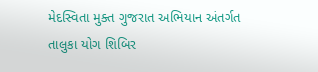મેદસ્વિતા મુક્ત ગુજરાત અભિયાન અંતર્ગત તાલુકા યોગ શિબિર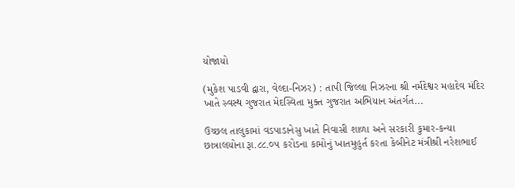યોજાયો

(મુકેશ પાડવી દ્વારા, વેલ્દા-નિઝર) : તાપી જિલ્લા નિઝરના શ્રી નર્મદેશ્વર મહાદેવ મંદિર ખાતે સ્વસ્થ ગુજરાત મેદસ્વિતા મુક્ત ગુજરાત અભિયાન અંતર્ગત...

ઉચ્છલ તાલુકામાં વડપાડાનેસુ ખાતે નિવાસી શાળા અને સરકારી કુમાર-કન્યા છાત્રાલયોના રૂા.૮૮.૦૫ કરોડના કામોનું ખાતમુહુર્ત કરતા કેબીનેટ મંત્રીશ્રી નરેશભાઈ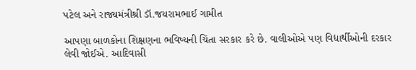પટેલ અને રાજ્યમંત્રીશ્રી ડૉ.જયરામભાઈ ગામીત

આપણા બાળકોના શિક્ષણના ભવિષ્યની ચિંતા સરકાર કરે છે. વાલીઓએ પણ વિદ્યાર્થીઓની દરકાર લેવી જોઈએ. આદિવાસી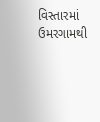વિસ્તારમાં ઉમરગામથી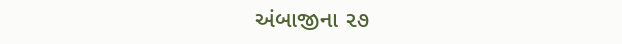અંબાજીના ૨૭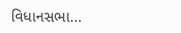વિધાનસભા...